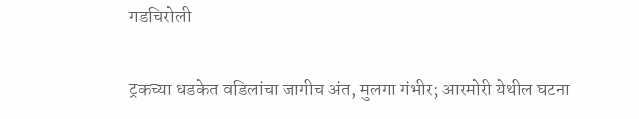गडचिरोली

ट्रकच्या धडकेत वडिलांचा जागीच अंत, मुलगा गंभीर; आरमोरी येथील घटना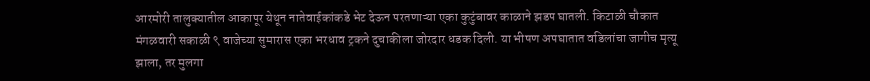आरमोरी तालुक्यातील आकापूर येथून नातेवाईकांकडे भेट देऊन परतणाऱ्या एका कुटुंबावर काळाने झडप घातली. किटाळी चौकात मंगळवारी सकाळी ९ वाजेच्या सुमारास एका भरधाव ट्रकने दुचाकीला जोरदार धडक दिली. या भीषण अपघातात वडिलांचा जागीच मृत्यू झाला, तर मुलगा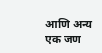आणि अन्य एक जण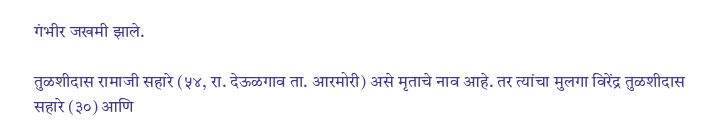गंभीर जखमी झाले.

तुळशीदास रामाजी सहारे (५४, रा. देऊळगाव ता. आरमोरी) असे मृताचे नाव आहे. तर त्यांचा मुलगा विरेंद्र तुळशीदास सहारे (३०) आणि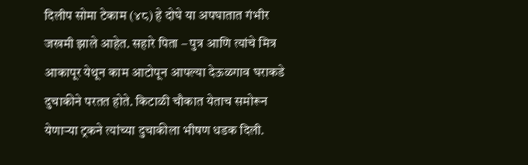दिलीप सोमा टेकाम (४८) हे दोघे या अपघातात गंभीर जखमी झाले आहेत. सहारे पिता – पुत्र आणि त्यांचे मित्र आकापूर येथून काम आटोपून आपल्या देऊळगाव घराकडे दुचाकीने परतत होते. किटाळी चौकात येताच समोरून येणाऱ्या ट्रकने त्यांच्या दुचाकीला भीषण धडक दिली.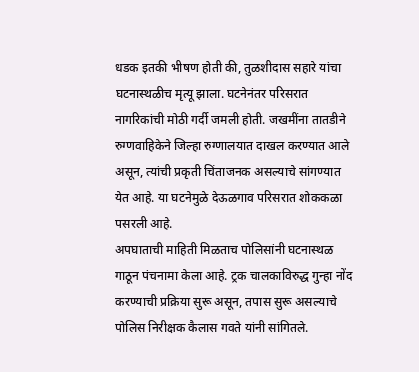धडक इतकी भीषण होती की, तुळशीदास सहारे यांचा घटनास्थळीच मृत्यू झाला. घटनेनंतर परिसरात नागरिकांची मोठी गर्दी जमली होती. जखमींना तातडीने रुग्णवाहिकेने जिल्हा रुग्णालयात दाखल करण्यात आले असून, त्यांची प्रकृती चिंताजनक असल्याचे सांगण्यात येत आहे. या घटनेमुळे देऊळगाव परिसरात शोककळा पसरली आहे.
अपघाताची माहिती मिळताच पोलिसांनी घटनास्थळ गाठून पंचनामा केला आहे. ट्रक चालकाविरुद्ध गुन्हा नोंद करण्याची प्रक्रिया सुरू असून, तपास सुरू असल्याचे पोलिस निरीक्षक कैलास गवते यांनी सांगितले.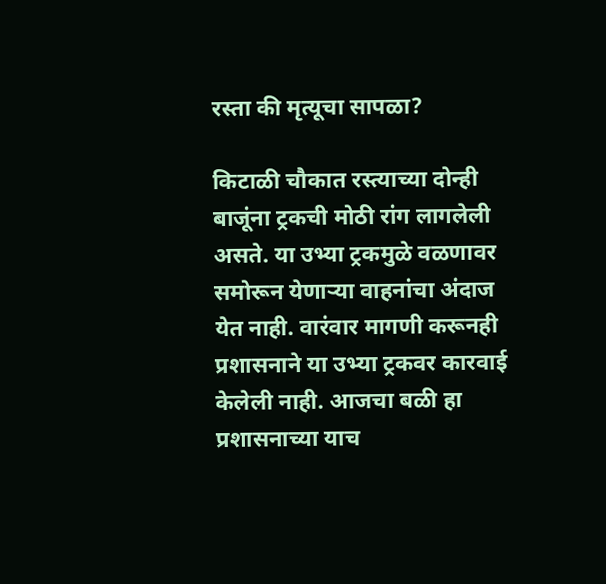रस्ता की मृत्यूचा सापळा?

किटाळी चौकात रस्त्याच्या दोन्ही बाजूंना ट्रकची मोठी रांग लागलेली असते. या उभ्या ट्रकमुळे वळणावर समोरून येणाऱ्या वाहनांचा अंदाज येत नाही. वारंवार मागणी करूनही प्रशासनाने या उभ्या ट्रकवर कारवाई केलेली नाही. आजचा बळी हा प्रशासनाच्या याच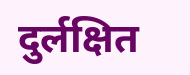दुर्लक्षित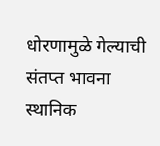धोरणामुळे गेल्याची संतप्त भावना स्थानिक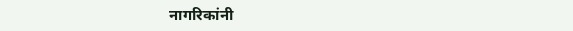नागरिकांनी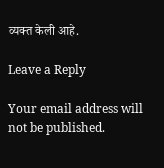व्यक्त केली आहे.

Leave a Reply

Your email address will not be published.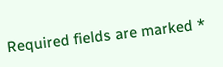Required fields are marked *